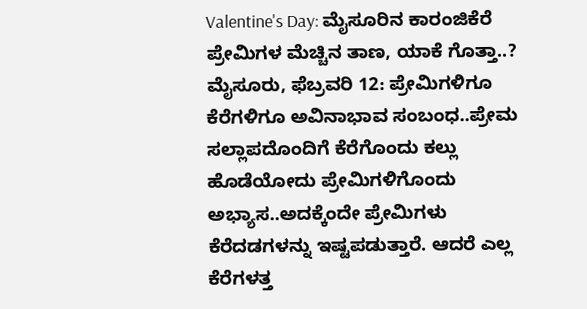Valentine's Day: ಮೈಸೂರಿನ ಕಾರಂಜಿಕೆರೆ ಪ್ರೇಮಿಗಳ ಮೆಚ್ಚಿನ ತಾಣ, ಯಾಕೆ ಗೊತ್ತಾ..?
ಮೈಸೂರು, ಫೆಬ್ರವರಿ 12: ಪ್ರೇಮಿಗಳಿಗೂ ಕೆರೆಗಳಿಗೂ ಅವಿನಾಭಾವ ಸಂಬಂಧ..ಪ್ರೇಮ ಸಲ್ಲಾಪದೊಂದಿಗೆ ಕೆರೆಗೊಂದು ಕಲ್ಲು ಹೊಡೆಯೋದು ಪ್ರೇಮಿಗಳಿಗೊಂದು ಅಭ್ಯಾಸ..ಅದಕ್ಕೆಂದೇ ಪ್ರೇಮಿಗಳು ಕೆರೆದಡಗಳನ್ನು ಇಷ್ಟಪಡುತ್ತಾರೆ. ಆದರೆ ಎಲ್ಲ ಕೆರೆಗಳತ್ತ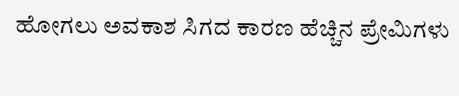ಹೋಗಲು ಅವಕಾಶ ಸಿಗದ ಕಾರಣ ಹೆಚ್ಚಿನ ಪ್ರೇಮಿಗಳು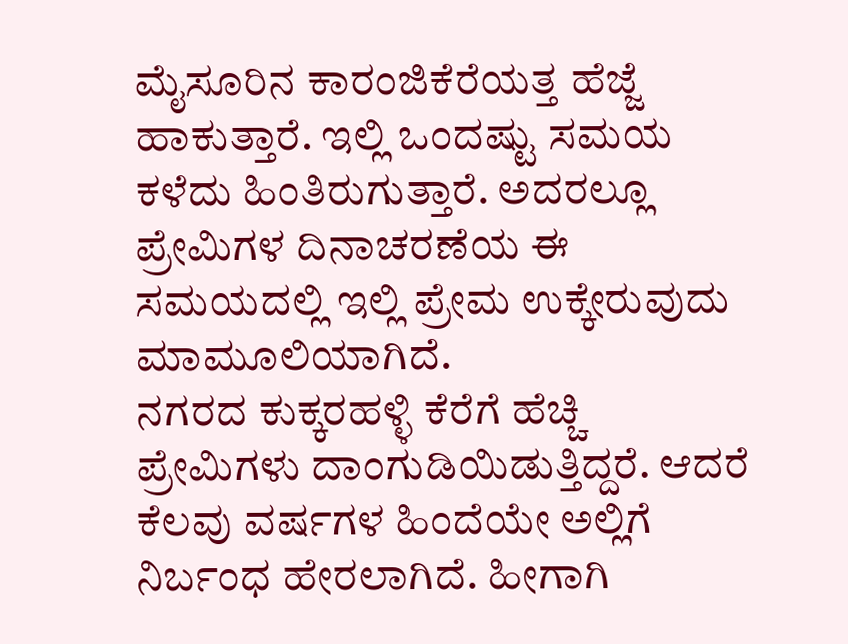ಮೈಸೂರಿನ ಕಾರಂಜಿಕೆರೆಯತ್ತ ಹೆಜ್ಜೆ ಹಾಕುತ್ತಾರೆ. ಇಲ್ಲಿ ಒಂದಷ್ಟು ಸಮಯ ಕಳೆದು ಹಿಂತಿರುಗುತ್ತಾರೆ. ಅದರಲ್ಲೂ ಪ್ರೇಮಿಗಳ ದಿನಾಚರಣೆಯ ಈ ಸಮಯದಲ್ಲಿ ಇಲ್ಲಿ ಪ್ರೇಮ ಉಕ್ಕೇರುವುದು ಮಾಮೂಲಿಯಾಗಿದೆ.
ನಗರದ ಕುಕ್ಕರಹಳ್ಳಿ ಕೆರೆಗೆ ಹೆಚ್ಚಿ ಪ್ರೇಮಿಗಳು ದಾಂಗುಡಿಯಿಡುತ್ತಿದ್ದರೆ. ಆದರೆ ಕೆಲವು ವರ್ಷಗಳ ಹಿಂದೆಯೇ ಅಲ್ಲಿಗೆ ನಿರ್ಬಂಧ ಹೇರಲಾಗಿದೆ. ಹೀಗಾಗಿ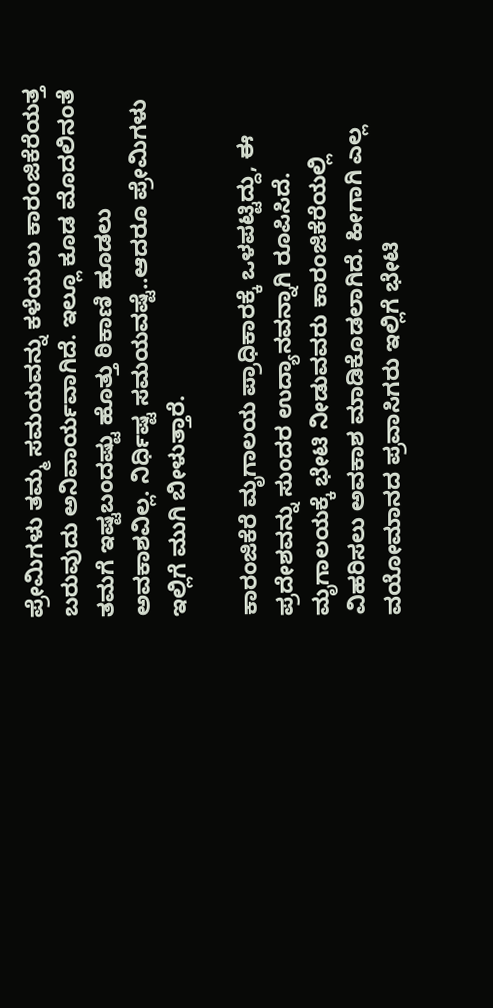ಪ್ರೇಮಿಗಳು ತಮ್ಮ ಸಮಯವನ್ನು ಕಳೆಯಲು ಕಾರಂಜಿಕೆರೆಯತ್ತ ಬರುವುದು ಅನಿವಾರ್ಯವಾಗಿದೆ. ಇಲ್ಲೂ ಕೂಡ ಮೊದಲಿನಂತೆ ತಮಗೆ ಇಷ್ಟಬಂದಷ್ಟು ಹೊತ್ತು ಠಿಕಾಣಿ ಹೂಡಲು ಅವಕಾಶವಿಲ್ಲ. ನಿರ್ಧಿಷ್ಟ ಸಮಯವಷ್ಟೆ..ಆದರೂ ಪ್ರೇಮಿಗಳು ಇಲ್ಲಿಗೆ ಮುಗಿ ಬೀಳುತ್ತಾರೆ.

ಕಾರಂಜಿಕೆರೆ ಮೃಗಾಲಯ ಪ್ರಾಧಿಕಾರಕ್ಕೆ ಒಳಪಟ್ಟಿದ್ದು, ಈ ಪ್ರದೇಶವನ್ನು ಸುಂದರ ಉದ್ಯಾನವನ್ನಾಗಿ ರೂಪಿಸಿದೆ. ಮೃಗಾಲಯಕ್ಕೆ ಭೇಟಿ ನೀಡುವವರು ಕಾರಂಜಿಕೆರೆಯಲ್ಲಿ ವಿಹರಿಸಲು ಅವಕಾಶ ಮಾಡಿಕೊಡಲಾಗಿದೆ. ಹೀಗಾಗಿ ಎಲ್ಲ ವಯೋಮಾನದ ಪ್ರವಾಸಿಗರು ಇಲ್ಲಿಗೆ ಭೇಟಿ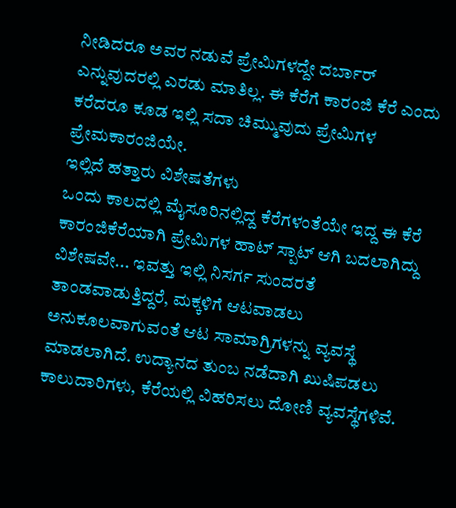ನೀಡಿದರೂ ಅವರ ನಡುವೆ ಪ್ರೇಮಿಗಳದ್ದೇ ದರ್ಬಾರ್ ಎನ್ನುವುದರಲ್ಲಿ ಎರಡು ಮಾತಿಲ್ಲ. ಈ ಕೆರೆಗೆ ಕಾರಂಜಿ ಕೆರೆ ಎಂದು ಕರೆದರೂ ಕೂಡ ಇಲ್ಲಿ ಸದಾ ಚಿಮ್ಮುವುದು ಪ್ರೇಮಿಗಳ ಪ್ರೇಮಕಾರಂಜಿಯೇ.
ಇಲ್ಲಿದೆ ಹತ್ತಾರು ವಿಶೇಷತೆಗಳು
ಒಂದು ಕಾಲದಲ್ಲಿ ಮೈಸೂರಿನಲ್ಲಿದ್ದ ಕೆರೆಗಳಂತೆಯೇ ಇದ್ದ ಈ ಕೆರೆ ಕಾರಂಜಿಕೆರೆಯಾಗಿ ಪ್ರೇಮಿಗಳ ಹಾಟ್ ಸ್ಪಾಟ್ ಆಗಿ ಬದಲಾಗಿದ್ದು ವಿಶೇಷವೇ... ಇವತ್ತು ಇಲ್ಲಿ ನಿಸರ್ಗ ಸುಂದರತೆ ತಾಂಡವಾಡುತ್ತಿದ್ದರೆ, ಮಕ್ಕಳಿಗೆ ಆಟವಾಡಲು ಅನುಕೂಲವಾಗುವಂತೆ ಆಟ ಸಾಮಾಗ್ರಿಗಳನ್ನು ವ್ಯವಸ್ಥೆ ಮಾಡಲಾಗಿದೆ. ಉದ್ಯಾನದ ತುಂಬ ನಡೆದಾಗಿ ಖುಷಿಪಡಲು ಕಾಲುದಾರಿಗಳು, ಕೆರೆಯಲ್ಲಿ ವಿಹರಿಸಲು ದೋಣಿ ವ್ಯವಸ್ಥೆಗಳಿವೆ.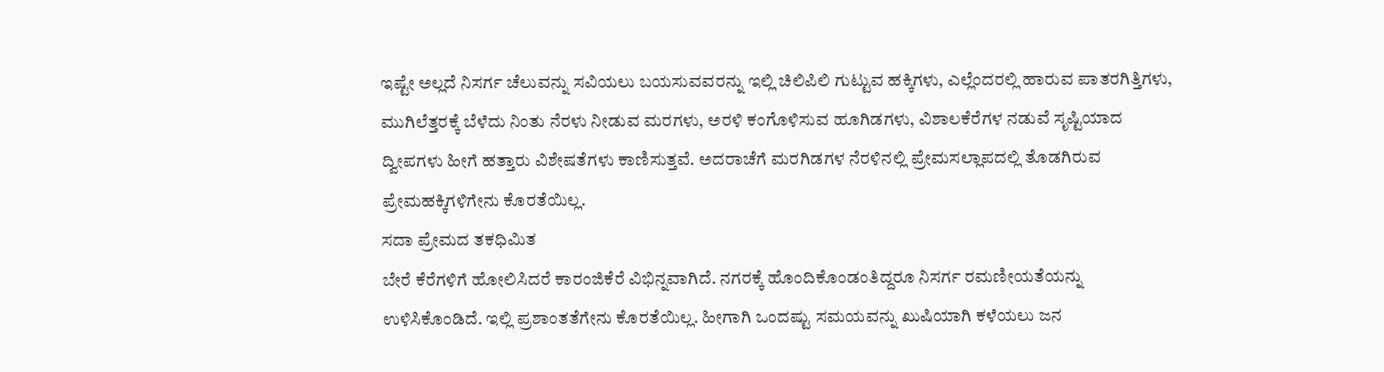ಇಷ್ಟೇ ಅಲ್ಲದೆ ನಿಸರ್ಗ ಚೆಲುವನ್ನು ಸವಿಯಲು ಬಯಸುವವರನ್ನು ಇಲ್ಲಿ ಚಿಲಿಪಿಲಿ ಗುಟ್ಟುವ ಹಕ್ಕಿಗಳು, ಎಲ್ಲೆಂದರಲ್ಲಿ ಹಾರುವ ಪಾತರಗಿತ್ತಿಗಳು, ಮುಗಿಲೆತ್ತರಕ್ಕೆ ಬೆಳೆದು ನಿಂತು ನೆರಳು ನೀಡುವ ಮರಗಳು, ಅರಳಿ ಕಂಗೊಳಿಸುವ ಹೂಗಿಡಗಳು, ವಿಶಾಲಕೆರೆಗಳ ನಡುವೆ ಸೃಷ್ಟಿಯಾದ ದ್ವೀಪಗಳು ಹೀಗೆ ಹತ್ತಾರು ವಿಶೇಷತೆಗಳು ಕಾಣಿಸುತ್ತವೆ. ಅದರಾಚೆಗೆ ಮರಗಿಡಗಳ ನೆರಳಿನಲ್ಲಿ ಪ್ರೇಮಸಲ್ಲಾಪದಲ್ಲಿ ತೊಡಗಿರುವ ಪ್ರೇಮಹಕ್ಕಿಗಳಿಗೇನು ಕೊರತೆಯಿಲ್ಲ.
ಸದಾ ಪ್ರೇಮದ ತಕಧಿಮಿತ
ಬೇರೆ ಕೆರೆಗಳಿಗೆ ಹೋಲಿಸಿದರೆ ಕಾರಂಜಿಕೆರೆ ವಿಭಿನ್ನವಾಗಿದೆ. ನಗರಕ್ಕೆ ಹೊಂದಿಕೊಂಡಂತಿದ್ದರೂ ನಿಸರ್ಗ ರಮಣೀಯತೆಯನ್ನು ಉಳಿಸಿಕೊಂಡಿದೆ. ಇಲ್ಲಿ ಪ್ರಶಾಂತತೆಗೇನು ಕೊರತೆಯಿಲ್ಲ. ಹೀಗಾಗಿ ಒಂದಷ್ಟು ಸಮಯವನ್ನು ಖುಷಿಯಾಗಿ ಕಳೆಯಲು ಜನ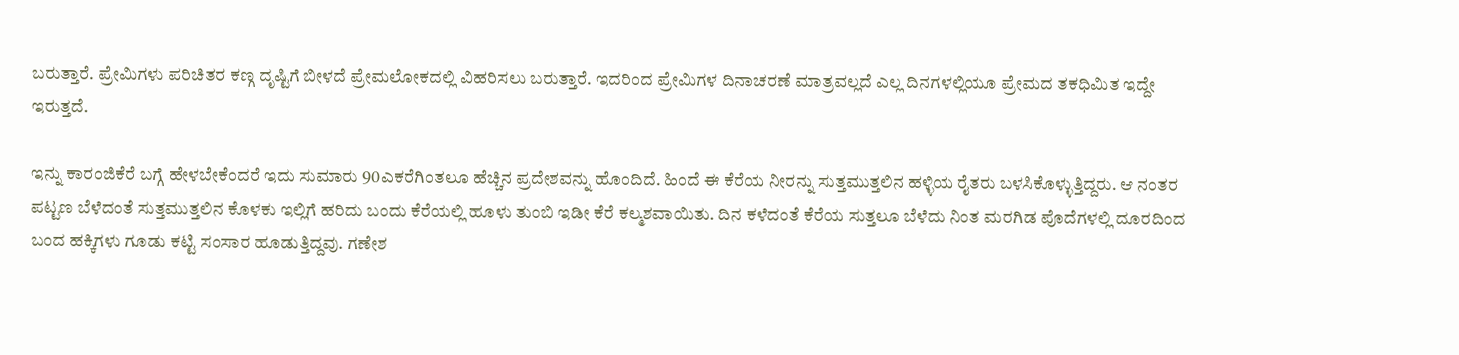ಬರುತ್ತಾರೆ. ಪ್ರೇಮಿಗಳು ಪರಿಚಿತರ ಕಣ್ಗ ದೃಷ್ಟಿಗೆ ಬೀಳದೆ ಪ್ರೇಮಲೋಕದಲ್ಲಿ ವಿಹರಿಸಲು ಬರುತ್ತಾರೆ. ಇದರಿಂದ ಪ್ರೇಮಿಗಳ ದಿನಾಚರಣೆ ಮಾತ್ರವಲ್ಲದೆ ಎಲ್ಲ ದಿನಗಳಲ್ಲಿಯೂ ಪ್ರೇಮದ ತಕಧಿಮಿತ ಇದ್ದೇ ಇರುತ್ತದೆ.

ಇನ್ನು ಕಾರಂಜಿಕೆರೆ ಬಗ್ಗೆ ಹೇಳಬೇಕೆಂದರೆ ಇದು ಸುಮಾರು 90ಎಕರೆಗಿಂತಲೂ ಹೆಚ್ಚಿನ ಪ್ರದೇಶವನ್ನು ಹೊಂದಿದೆ. ಹಿಂದೆ ಈ ಕೆರೆಯ ನೀರನ್ನು ಸುತ್ತಮುತ್ತಲಿನ ಹಳ್ಳಿಯ ರೈತರು ಬಳಸಿಕೊಳ್ಳುತ್ತಿದ್ದರು. ಆ ನಂತರ ಪಟ್ಟಣ ಬೆಳೆದಂತೆ ಸುತ್ತಮುತ್ತಲಿನ ಕೊಳಕು ಇಲ್ಲಿಗೆ ಹರಿದು ಬಂದು ಕೆರೆಯಲ್ಲಿ ಹೂಳು ತುಂಬಿ ಇಡೀ ಕೆರೆ ಕಲ್ಮಶವಾಯಿತು. ದಿನ ಕಳೆದಂತೆ ಕೆರೆಯ ಸುತ್ತಲೂ ಬೆಳೆದು ನಿಂತ ಮರಗಿಡ ಪೊದೆಗಳಲ್ಲಿ ದೂರದಿಂದ ಬಂದ ಹಕ್ಕಿಗಳು ಗೂಡು ಕಟ್ಟಿ ಸಂಸಾರ ಹೂಡುತ್ತಿದ್ದವು. ಗಣೇಶ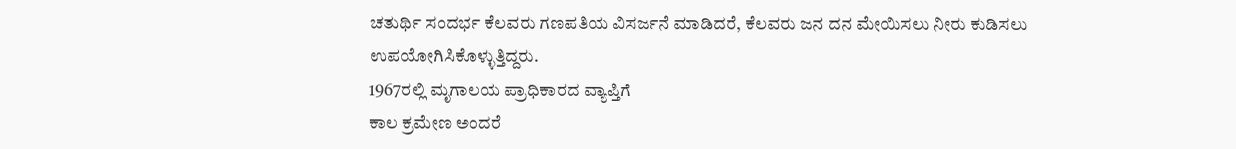ಚತುರ್ಥಿ ಸಂದರ್ಭ ಕೆಲವರು ಗಣಪತಿಯ ವಿಸರ್ಜನೆ ಮಾಡಿದರೆ, ಕೆಲವರು ಜನ ದನ ಮೇಯಿಸಲು ನೀರು ಕುಡಿಸಲು ಉಪಯೋಗಿಸಿಕೊಳ್ಳುತ್ತಿದ್ದರು.
1967ರಲ್ಲಿ ಮೃಗಾಲಯ ಪ್ರಾಧಿಕಾರದ ವ್ಯಾಪ್ತಿಗೆ
ಕಾಲ ಕ್ರಮೇಣ ಅಂದರೆ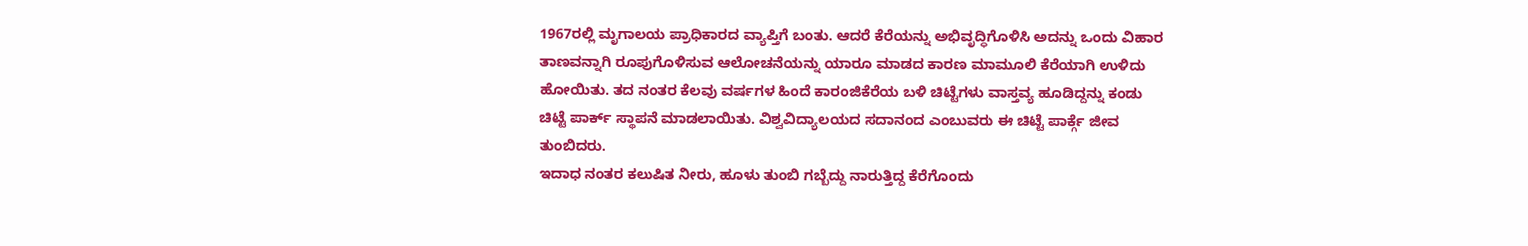1967ರಲ್ಲಿ ಮೃಗಾಲಯ ಪ್ರಾಧಿಕಾರದ ವ್ಯಾಪ್ತಿಗೆ ಬಂತು. ಆದರೆ ಕೆರೆಯನ್ನು ಅಭಿವೃದ್ಧಿಗೊಳಿಸಿ ಅದನ್ನು ಒಂದು ವಿಹಾರ ತಾಣವನ್ನಾಗಿ ರೂಪುಗೊಳಿಸುವ ಆಲೋಚನೆಯನ್ನು ಯಾರೂ ಮಾಡದ ಕಾರಣ ಮಾಮೂಲಿ ಕೆರೆಯಾಗಿ ಉಳಿದು ಹೋಯಿತು. ತದ ನಂತರ ಕೆಲವು ವರ್ಷಗಳ ಹಿಂದೆ ಕಾರಂಜಿಕೆರೆಯ ಬಳಿ ಚಿಟ್ಟೆಗಳು ವಾಸ್ತವ್ಯ ಹೂಡಿದ್ದನ್ನು ಕಂಡು ಚಿಟ್ಟೆ ಪಾರ್ಕ್ ಸ್ಥಾಪನೆ ಮಾಡಲಾಯಿತು. ವಿಶ್ವವಿದ್ಯಾಲಯದ ಸದಾನಂದ ಎಂಬುವರು ಈ ಚಿಟ್ಟೆ ಪಾರ್ಕ್ಗೆ ಜೀವ ತುಂಬಿದರು.
ಇದಾಧ ನಂತರ ಕಲುಷಿತ ನೀರು, ಹೂಳು ತುಂಬಿ ಗಬ್ಬೆದ್ದು ನಾರುತ್ತಿದ್ದ ಕೆರೆಗೊಂದು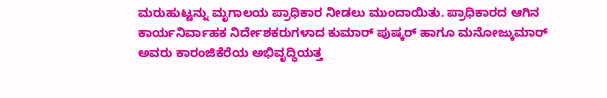ಮರುಹುಟ್ಟನ್ನು ಮೃಗಾಲಯ ಪ್ರಾಧಿಕಾರ ನೀಡಲು ಮುಂದಾಯಿತು. ಪ್ರಾಧಿಕಾರದ ಆಗಿನ ಕಾರ್ಯನಿರ್ವಾಹಕ ನಿರ್ದೇಶಕರುಗಳಾದ ಕುಮಾರ್ ಪುಷ್ಕರ್ ಹಾಗೂ ಮನೋಜ್ಕುಮಾರ್ ಅವರು ಕಾರಂಜಿಕೆರೆಯ ಅಭಿವೃದ್ಧಿಯತ್ತ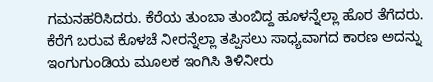ಗಮನಹರಿಸಿದರು. ಕೆರೆಯ ತುಂಬಾ ತುಂಬಿದ್ದ ಹೂಳನ್ನೆಲ್ಲಾ ಹೊರ ತೆಗೆದರು. ಕೆರೆಗೆ ಬರುವ ಕೊಳಚೆ ನೀರನ್ನೆಲ್ಲಾ ತಪ್ಪಿಸಲು ಸಾಧ್ಯವಾಗದ ಕಾರಣ ಅದನ್ನು ಇಂಗುಗುಂಡಿಯ ಮೂಲಕ ಇಂಗಿಸಿ ತಿಳಿನೀರು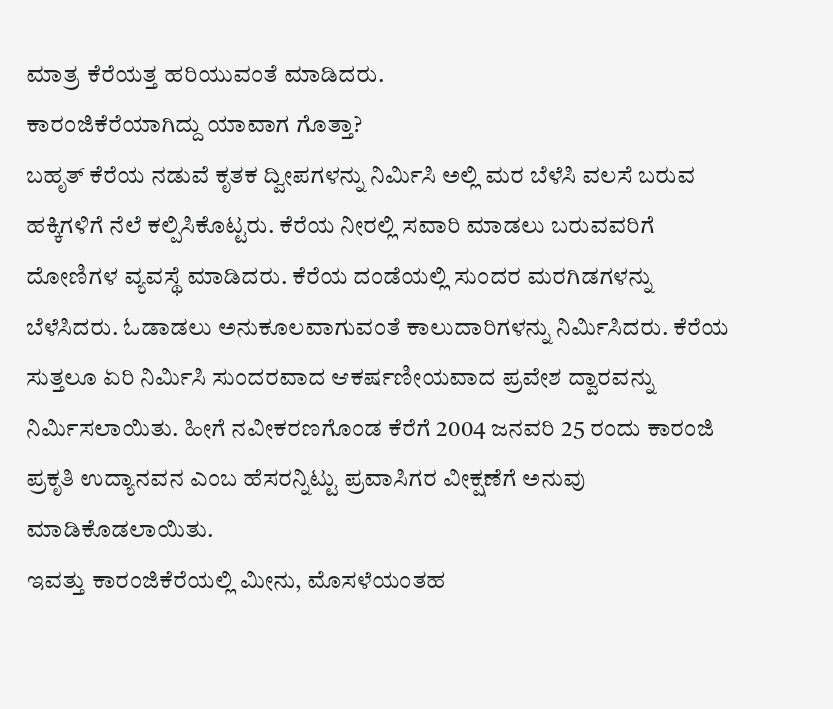ಮಾತ್ರ ಕೆರೆಯತ್ತ ಹರಿಯುವಂತೆ ಮಾಡಿದರು.
ಕಾರಂಜಿಕೆರೆಯಾಗಿದ್ದು ಯಾವಾಗ ಗೊತ್ತಾ?
ಬಹೃತ್ ಕೆರೆಯ ನಡುವೆ ಕೃತಕ ದ್ವೀಪಗಳನ್ನು ನಿರ್ಮಿಸಿ ಅಲ್ಲಿ ಮರ ಬೆಳೆಸಿ ವಲಸೆ ಬರುವ ಹಕ್ಕಿಗಳಿಗೆ ನೆಲೆ ಕಲ್ಪಿಸಿಕೊಟ್ಟರು. ಕೆರೆಯ ನೀರಲ್ಲಿ ಸವಾರಿ ಮಾಡಲು ಬರುವವರಿಗೆ ದೋಣಿಗಳ ವ್ಯವಸ್ಥೆ ಮಾಡಿದರು. ಕೆರೆಯ ದಂಡೆಯಲ್ಲಿ ಸುಂದರ ಮರಗಿಡಗಳನ್ನು ಬೆಳೆಸಿದರು. ಓಡಾಡಲು ಅನುಕೂಲವಾಗುವಂತೆ ಕಾಲುದಾರಿಗಳನ್ನು ನಿರ್ಮಿಸಿದರು. ಕೆರೆಯ ಸುತ್ತಲೂ ಏರಿ ನಿರ್ಮಿಸಿ ಸುಂದರವಾದ ಆಕರ್ಷಣೀಯವಾದ ಪ್ರವೇಶ ದ್ವಾರವನ್ನು ನಿರ್ಮಿಸಲಾಯಿತು. ಹೀಗೆ ನವೀಕರಣಗೊಂಡ ಕೆರೆಗೆ 2004 ಜನವರಿ 25 ರಂದು ಕಾರಂಜಿ ಪ್ರಕೃತಿ ಉದ್ಯಾನವನ ಎಂಬ ಹೆಸರನ್ನಿಟ್ಟು ಪ್ರವಾಸಿಗರ ವೀಕ್ಷಣೆಗೆ ಅನುವು ಮಾಡಿಕೊಡಲಾಯಿತು.
ಇವತ್ತು ಕಾರಂಜಿಕೆರೆಯಲ್ಲಿ ಮೀನು, ಮೊಸಳೆಯಂತಹ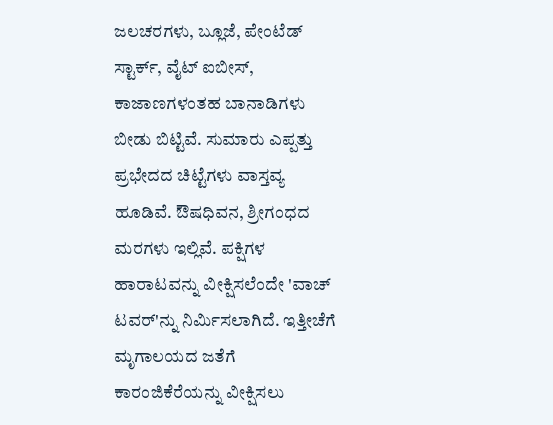ಜಲಚರಗಳು, ಬ್ಲೂಜೆ, ಪೇಂಟೆಡ್ ಸ್ಟಾರ್ಕ್, ವೈಟ್ ಐಬೀಸ್, ಕಾಜಾಣಗಳಂತಹ ಬಾನಾಡಿಗಳು ಬೀಡು ಬಿಟ್ಟಿವೆ. ಸುಮಾರು ಎಪ್ಪತ್ತು ಪ್ರಭೇದದ ಚಿಟ್ಟೆಗಳು ವಾಸ್ತವ್ಯ ಹೂಡಿವೆ. ಔಷಧಿವನ, ಶ್ರೀಗಂಧದ ಮರಗಳು ಇಲ್ಲಿವೆ. ಪಕ್ಷಿಗಳ ಹಾರಾಟವನ್ನು ವೀಕ್ಷಿಸಲೆಂದೇ 'ವಾಚ್ ಟವರ್'ನ್ನು ನಿರ್ಮಿಸಲಾಗಿದೆ. ಇತ್ತೀಚೆಗೆ ಮೃಗಾಲಯದ ಜತೆಗೆ ಕಾರಂಜಿಕೆರೆಯನ್ನು ವೀಕ್ಷಿಸಲು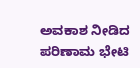ಅವಕಾಶ ನೀಡಿದ ಪರಿಣಾಮ ಭೇಟಿ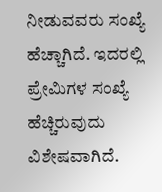ನೀಡುವವರು ಸಂಖ್ಯೆ ಹೆಚ್ಚಾಗಿದೆ. ಇದರಲ್ಲಿ ಪ್ರೇಮಿಗಳ ಸಂಖ್ಯೆ ಹೆಚ್ಚಿರುವುದು ವಿಶೇಷವಾಗಿದೆ.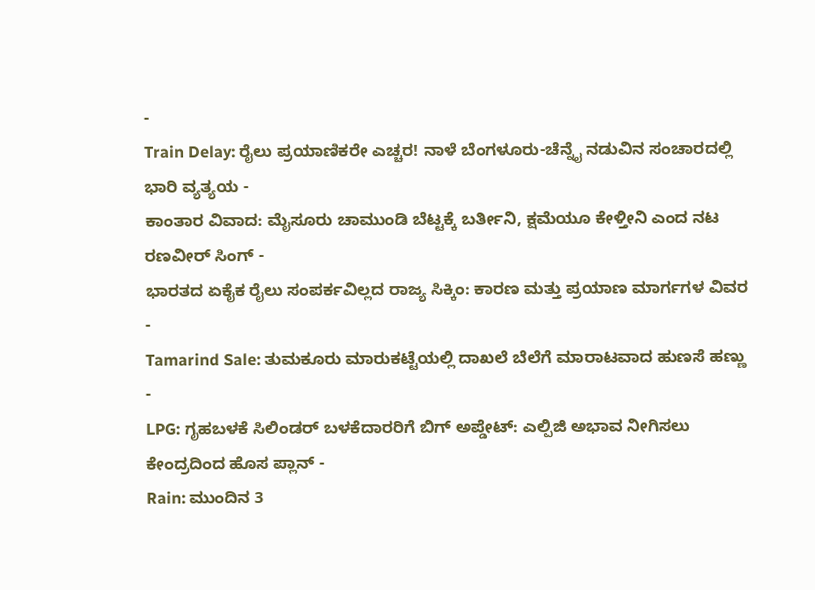-
Train Delay: ರೈಲು ಪ್ರಯಾಣಿಕರೇ ಎಚ್ಚರ! ನಾಳೆ ಬೆಂಗಳೂರು-ಚೆನ್ನೈ ನಡುವಿನ ಸಂಚಾರದಲ್ಲಿ ಭಾರಿ ವ್ಯತ್ಯಯ -
ಕಾಂತಾರ ವಿವಾದ: ಮೈಸೂರು ಚಾಮುಂಡಿ ಬೆಟ್ಟಕ್ಕೆ ಬರ್ತೀನಿ, ಕ್ಷಮೆಯೂ ಕೇಳ್ತೀನಿ ಎಂದ ನಟ ರಣವೀರ್ ಸಿಂಗ್ -
ಭಾರತದ ಏಕೈಕ ರೈಲು ಸಂಪರ್ಕವಿಲ್ಲದ ರಾಜ್ಯ ಸಿಕ್ಕಿಂ: ಕಾರಣ ಮತ್ತು ಪ್ರಯಾಣ ಮಾರ್ಗಗಳ ವಿವರ -
Tamarind Sale: ತುಮಕೂರು ಮಾರುಕಟ್ಟೆಯಲ್ಲಿ ದಾಖಲೆ ಬೆಲೆಗೆ ಮಾರಾಟವಾದ ಹುಣಸೆ ಹಣ್ಣು -
LPG: ಗೃಹಬಳಕೆ ಸಿಲಿಂಡರ್ ಬಳಕೆದಾರರಿಗೆ ಬಿಗ್ ಅಪ್ಡೇಟ್: ಎಲ್ಪಿಜಿ ಅಭಾವ ನೀಗಿಸಲು ಕೇಂದ್ರದಿಂದ ಹೊಸ ಪ್ಲಾನ್ -
Rain: ಮುಂದಿನ 3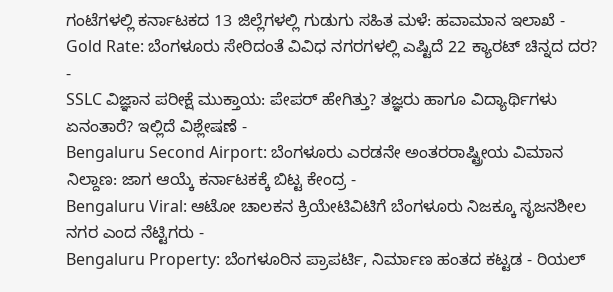ಗಂಟೆಗಳಲ್ಲಿ ಕರ್ನಾಟಕದ 13 ಜಿಲ್ಲೆಗಳಲ್ಲಿ ಗುಡುಗು ಸಹಿತ ಮಳೆ: ಹವಾಮಾನ ಇಲಾಖೆ -
Gold Rate: ಬೆಂಗಳೂರು ಸೇರಿದಂತೆ ವಿವಿಧ ನಗರಗಳಲ್ಲಿ ಎಷ್ಟಿದೆ 22 ಕ್ಯಾರಟ್ ಚಿನ್ನದ ದರ? -
SSLC ವಿಜ್ಞಾನ ಪರೀಕ್ಷೆ ಮುಕ್ತಾಯ: ಪೇಪರ್ ಹೇಗಿತ್ತು? ತಜ್ಞರು ಹಾಗೂ ವಿದ್ಯಾರ್ಥಿಗಳು ಏನಂತಾರೆ? ಇಲ್ಲಿದೆ ವಿಶ್ಲೇಷಣೆ -
Bengaluru Second Airport: ಬೆಂಗಳೂರು ಎರಡನೇ ಅಂತರರಾಷ್ಟ್ರೀಯ ವಿಮಾನ ನಿಲ್ದಾಣ: ಜಾಗ ಆಯ್ಕೆ ಕರ್ನಾಟಕಕ್ಕೆ ಬಿಟ್ಟ ಕೇಂದ್ರ -
Bengaluru Viral: ಆಟೋ ಚಾಲಕನ ಕ್ರಿಯೇಟಿವಿಟಿಗೆ ಬೆಂಗಳೂರು ನಿಜಕ್ಕೂ ಸೃಜನಶೀಲ ನಗರ ಎಂದ ನೆಟ್ಟಿಗರು -
Bengaluru Property: ಬೆಂಗಳೂರಿನ ಪ್ರಾಪರ್ಟಿ, ನಿರ್ಮಾಣ ಹಂತದ ಕಟ್ಟಡ - ರಿಯಲ್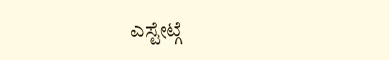ಎಸ್ಟೇಟ್ಗೆ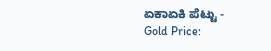ಏಕಾಏಕಿ ಪೆಟ್ಟು -
Gold Price: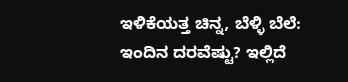ಇಳಿಕೆಯತ್ತ ಚಿನ್ನ, ಬೆಳ್ಳಿ ಬೆಲೆ: ಇಂದಿನ ದರವೆಷ್ಟು? ಇಲ್ಲಿದೆ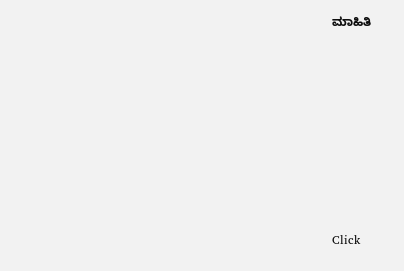ಮಾಹಿತಿ












Click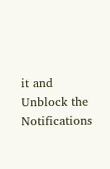it and Unblock the Notifications